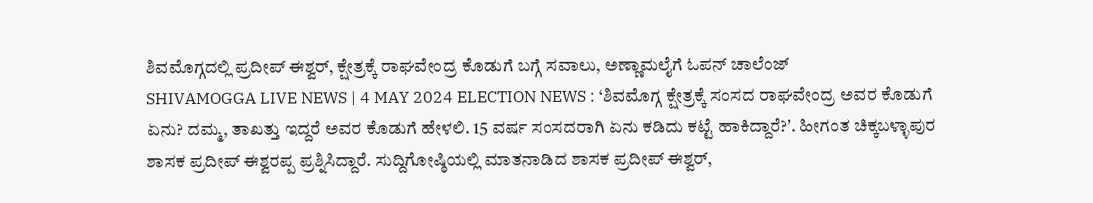ಶಿವಮೊಗ್ಗದಲ್ಲಿ ಪ್ರದೀಪ್ ಈಶ್ವರ್, ಕ್ಷೇತ್ರಕ್ಕೆ ರಾಘವೇಂದ್ರ ಕೊಡುಗೆ ಬಗ್ಗೆ ಸವಾಲು, ಅಣ್ಣಾಮಲೈಗೆ ಓಪನ್ ಚಾಲೆಂಜ್
SHIVAMOGGA LIVE NEWS | 4 MAY 2024 ELECTION NEWS : ‘ಶಿವಮೊಗ್ಗ ಕ್ಷೇತ್ರಕ್ಕೆ ಸಂಸದ ರಾಘವೇಂದ್ರ ಅವರ ಕೊಡುಗೆ ಏನು? ದಮ್ಮ, ತಾಖತ್ತು ಇದ್ದರೆ ಅವರ ಕೊಡುಗೆ ಹೇಳಲಿ. 15 ವರ್ಷ ಸಂಸದರಾಗಿ ಏನು ಕಡಿದು ಕಟ್ಟೆ ಹಾಕಿದ್ದಾರೆ?ʼ. ಹೀಗಂತ ಚಿಕ್ಕಬಳ್ಳಾಪುರ ಶಾಸಕ ಪ್ರದೀಪ್ ಈಶ್ವರಪ್ಪ ಪ್ರಶ್ನಿಸಿದ್ದಾರೆ. ಸುದ್ದಿಗೋಷ್ಠಿಯಲ್ಲಿ ಮಾತನಾಡಿದ ಶಾಸಕ ಪ್ರದೀಪ್ ಈಶ್ವರ್,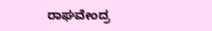ರಾಘವೇಂದ್ರ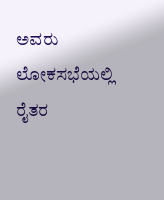ಅವರು ಲೋಕಸಭೆಯಲ್ಲಿ ರೈತರ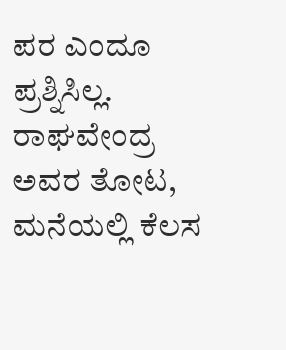ಪರ ಎಂದೂ ಪ್ರಶ್ನಿಸಿಲ್ಲ. ರಾಘವೇಂದ್ರ ಅವರ ತೋಟ, ಮನೆಯಲ್ಲಿ ಕೆಲಸ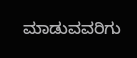ಮಾಡುವವರಿಗು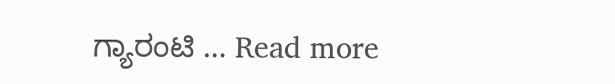ಗ್ಯಾರಂಟಿ … Read more